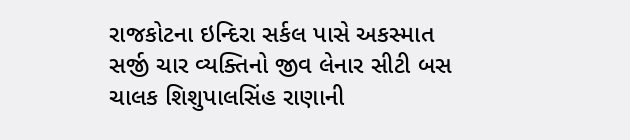રાજકોટના ઇન્દિરા સર્કલ પાસે અકસ્માત સર્જી ચાર વ્યક્તિનો જીવ લેનાર સીટી બસ ચાલક શિશુપાલસિંહ રાણાની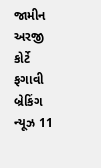જામીન અરજી કોર્ટે ફગાવી બ્રેકિંગ ન્યૂઝ 11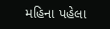મહિના પહેલા